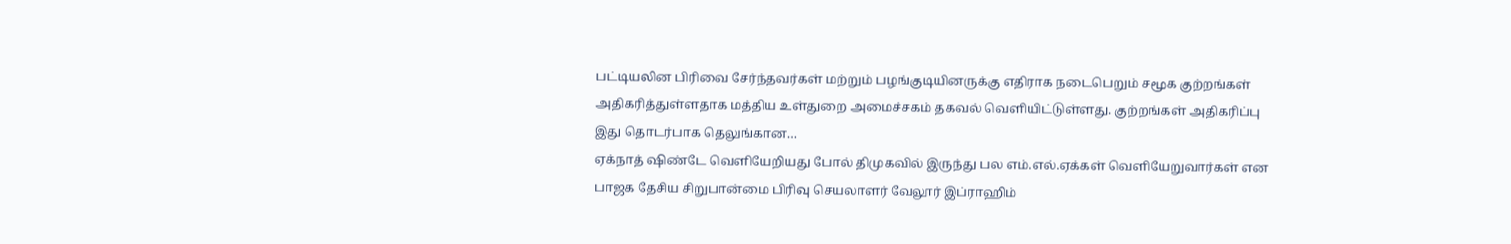பட்டியலின பிரிவை சேர்ந்தவர்கள் மற்றும் பழங்குடியினருக்கு எதிராக நடைபெறும் சமூக குற்றங்கள் அதிகரித்துள்ளதாக மத்திய உள்துறை அமைச்சகம் தகவல் வெளியிட்டுள்ளது. குற்றங்கள் அதிகரிப்பு இது தொடர்பாக தெலுங்கான…
ஏக்நாத் ஷிண்டே வெளியேறியது போல் திமுகவில் இருந்து பல எம்.எல்.ஏக்கள் வெளியேறுவார்கள் என பாஜக தேசிய சிறுபான்மை பிரிவு செயலாளர் வேலூர் இப்ராஹிம்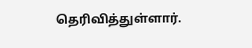தெரிவித்துள்ளார்.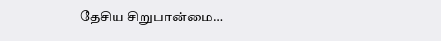தேசிய சிறுபான்மை…